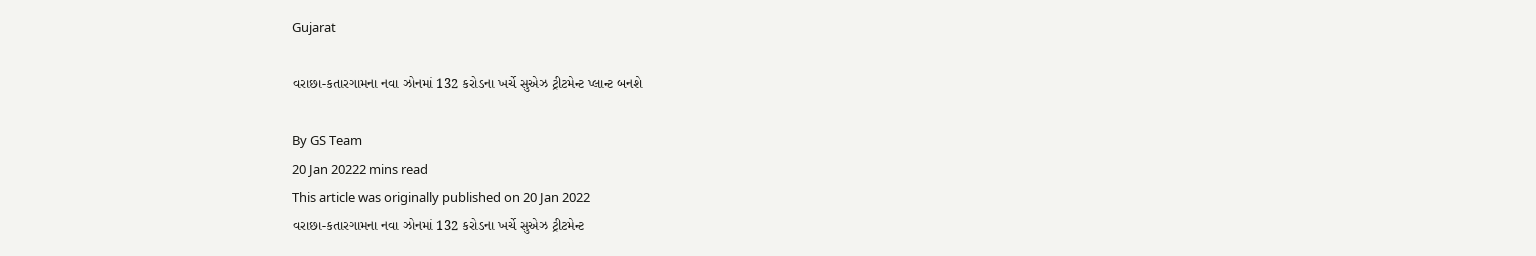Gujarat

વરાછા-કતારગામના નવા ઝોનમાં 132 કરોડના ખર્ચે સુએઝ ટ્રીટમેન્ટ પ્લાન્ટ બનશે

By GS Team
20 Jan 20222 mins read
This article was originally published on 20 Jan 2022
વરાછા-કતારગામના નવા ઝોનમાં 132 કરોડના ખર્ચે સુએઝ ટ્રીટમેન્ટ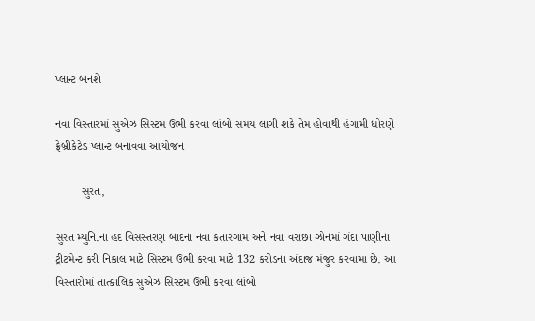પ્લાન્ટ બનશે

નવા વિસ્તારમાં સુએઝ સિસ્ટમ ઉભી કરવા લાંબો સમય લાગી શકે તેમ હોવાથી હંગામી ધોરણે ફ્રેબ્રીકેટેડ પ્લાન્ટ બનાવવા આયોજન

        સુરત,

સુરત મ્યુનિ.ના હદ વિસસ્તરણ બાદના નવા કતારગામ અને નવા વરાછા ઝોનમાં ગંદા પાણીના ટ્રીટમેન્ટ કરી નિકાલ માટે સિસ્ટમ ઉભી કરવા માટે 132 કરોડના અંદાજ મંજુર કરવામા છે. આ વિસ્તારોમાં તાત્કાલિક સુએઝ સિસ્ટમ ઉભી કરવા લાંબો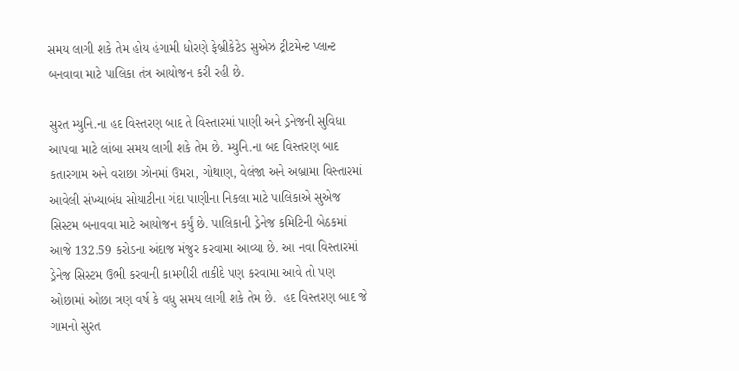સમય લાગી શકે તેમ હોય હંગામી ધોરણે ફેબ્રીકેટેડ સુએઝ ટ્રીટમેન્ટ પ્લાન્ટ બનવાવા માટે પાલિકા તંત્ર આયોજન કરી રહી છે.

સુરત મ્યુનિ.ના હદ વિસ્તરણ બાદ તે વિસ્તારમાં પાણી અને ડ્રનેજની સુવિધા આપવા માટે લાંબા સમય લાગી શકે તેમ છે. મ્યુનિ.ના બદ વિસ્તરણ બાદ કતારગામ અને વરાછા ઝોનમાં ઉમરા, ગોથાણ, વેલંજા અને અબ્રામા વિસ્તારમાં આવેલી સંખ્યાબંધ સોયાટીના ગંદા પાણીના નિકલા માટે પાલિકાએ સુએજ સિસ્ટમ બનાવવા માટે આયોજન કર્યું છે. પાલિકાની ડ્રેનેજ કમિટિની બેઠકમાં આજે 132.59 કરોડના અંદાજ મંજુર કરવામા આવ્યા છે. આ નવા વિસ્તારમાં ડ્રેનેજ સિસ્ટમ ઉભી કરવાની કામગીરી તાકીદે પણ કરવામા આવે તો પણ ઓછામાં ઓછા ત્રણ વર્ષ કે વધુ સમય લાગી શકે તેમ છે.  હદ વિસ્તરણ બાદ જે ગામનો સુરત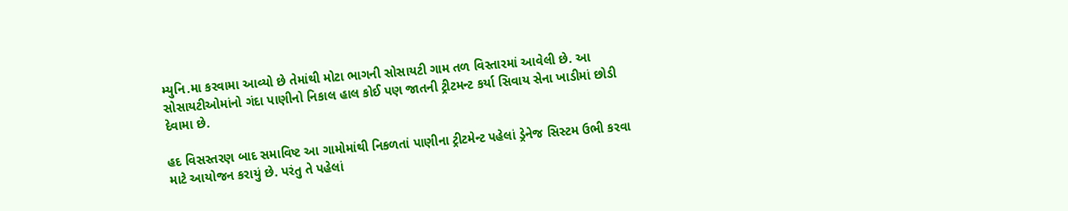મ્યુનિ.મા કરવામા આવ્યો છે તેમાંથી મોટા ભાગની સોસાયટી ગામ તળ વિસ્તારમાં આવેલી છે. આ સોસાયટીઓમાંનો ગંદા પાણીનો નિકાલ હાલ કોઈ પણ જાતની ટ્રીટમન્ટ કર્યા સિવાય સેના ખાડીમાં છોડી દેવામા છે.

હદ વિસસ્તરણ બાદ સમાવિષ્ટ આ ગામોમાંથી નિકળતાં પાણીના ટ્રીટમેન્ટ પહેલાં ડ્રેનેજ સિસ્ટમ ઉભી કરવા માટે આયોજન કરાયું છે. પરંતુ તે પહેલાં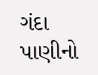ગંદા પાણીનો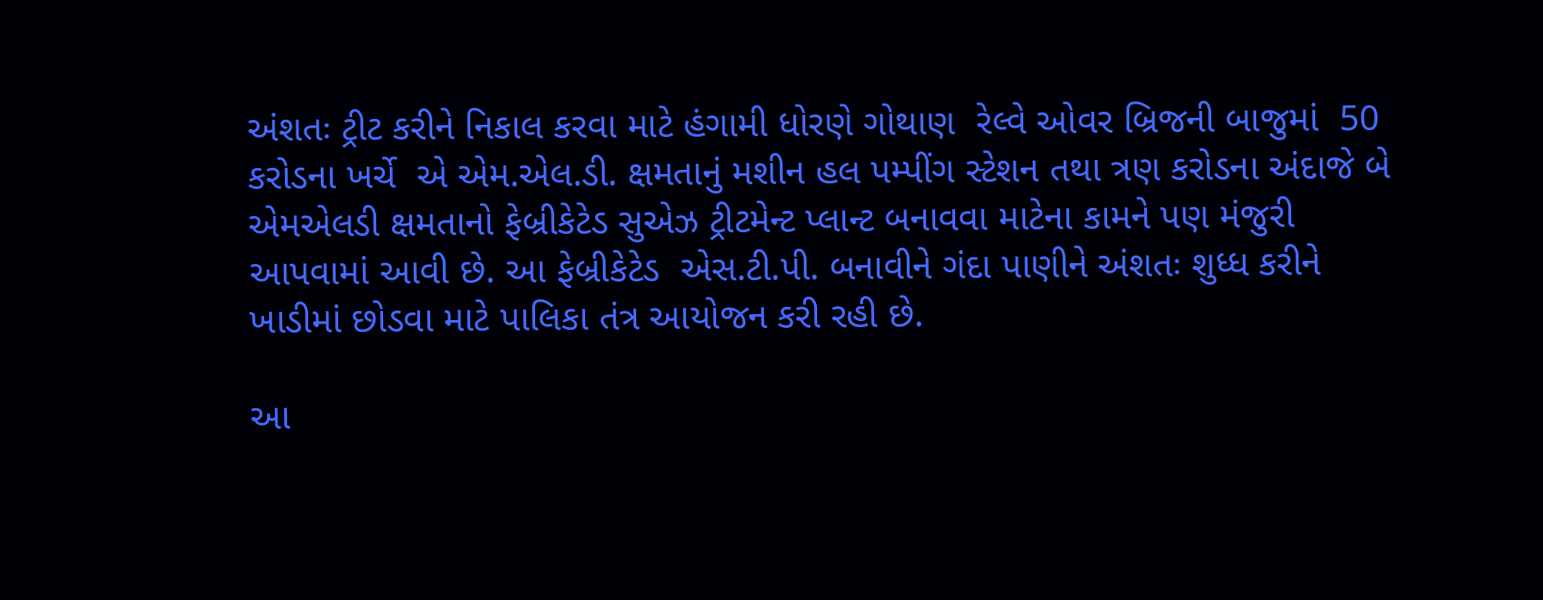અંશતઃ ટ્રીટ કરીને નિકાલ કરવા માટે હંગામી ધોરણે ગોથાણ  રેલ્વે ઓવર બ્રિજની બાજુમાં  50 કરોડના ખર્ચે  એ એમ.એલ.ડી. ક્ષમતાનું મશીન હલ પમ્પીંગ સ્ટેશન તથા ત્રણ કરોડના અંદાજે બે એમએલડી ક્ષમતાનો ફેબ્રીકેટેડ સુએઝ ટ્રીટમેન્ટ પ્લાન્ટ બનાવવા માટેના કામને પણ મંજુરી આપવામાં આવી છે. આ ફેબ્રીકેટેડ  એસ.ટી.પી. બનાવીને ગંદા પાણીને અંશતઃ શુધ્ધ કરીને ખાડીમાં છોડવા માટે પાલિકા તંત્ર આયોજન કરી રહી છે.

આ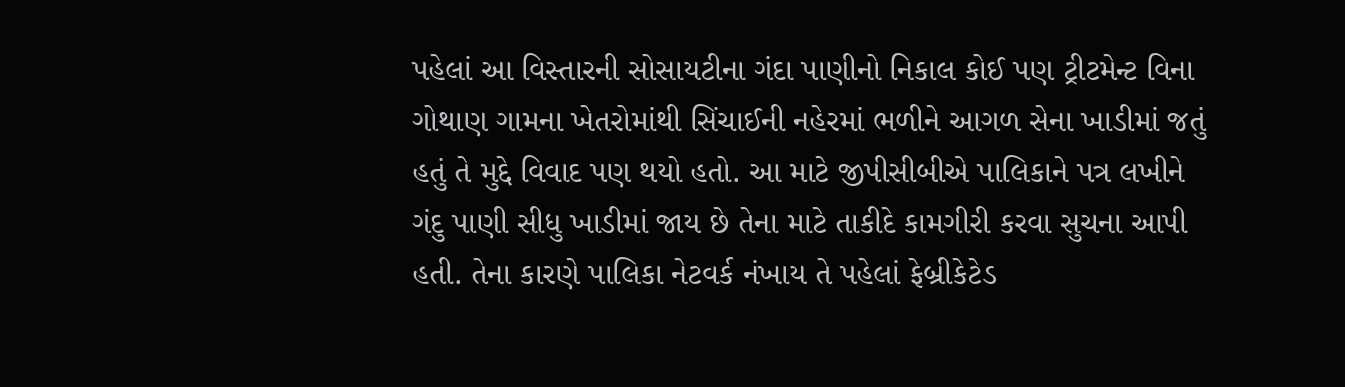પહેલાં આ વિસ્તારની સોસાયટીના ગંદા પાણીનો નિકાલ કોઈ પણ ટ્રીટમેન્ટ વિના ગોથાણ ગામના ખેતરોમાંથી સિંચાઈની નહેરમાં ભળીને આગળ સેના ખાડીમાં જતું હતું તે મુદ્દે વિવાદ પણ થયો હતો. આ માટે જીપીસીબીએ પાલિકાને પત્ર લખીને  ગંદુ પાણી સીધુ ખાડીમાં જાય છે તેના માટે તાકીદે કામગીરી કરવા સુચના આપી હતી. તેના કારણે પાલિકા નેટવર્ક નંખાય તે પહેલાં ફેબ્રીકેટેડ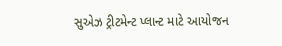સુએઝ ટ્રીટમેન્ટ પ્લાન્ટ માટે આયોજન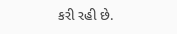કરી રહી છે.